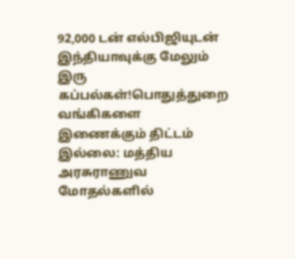92,000 டன் எல்பிஜியுடன் இந்தியாவுக்கு மேலும் இரு கப்பல்கள்!பொதுத்துறை வங்கிகளை இணைக்கும் திட்டம் இல்லை: மத்திய அரசுராணுவ மோதல்களில்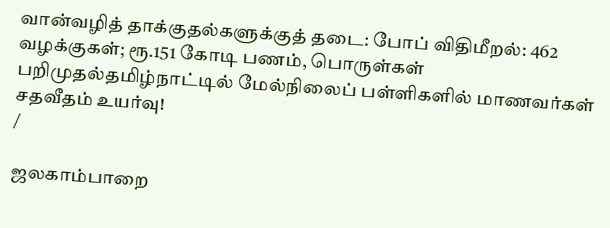வான்வழித் தாக்குதல்களுக்குத் தடை: போப் விதிமீறல்: 462 வழக்குகள்; ரூ.151 கோடி பணம், பொருள்கள் பறிமுதல்தமிழ்நாட்டில் மேல்நிலைப் பள்ளிகளில் மாணவர்கள் சதவீதம் உயர்வு!
/

ஜலகாம்பாறை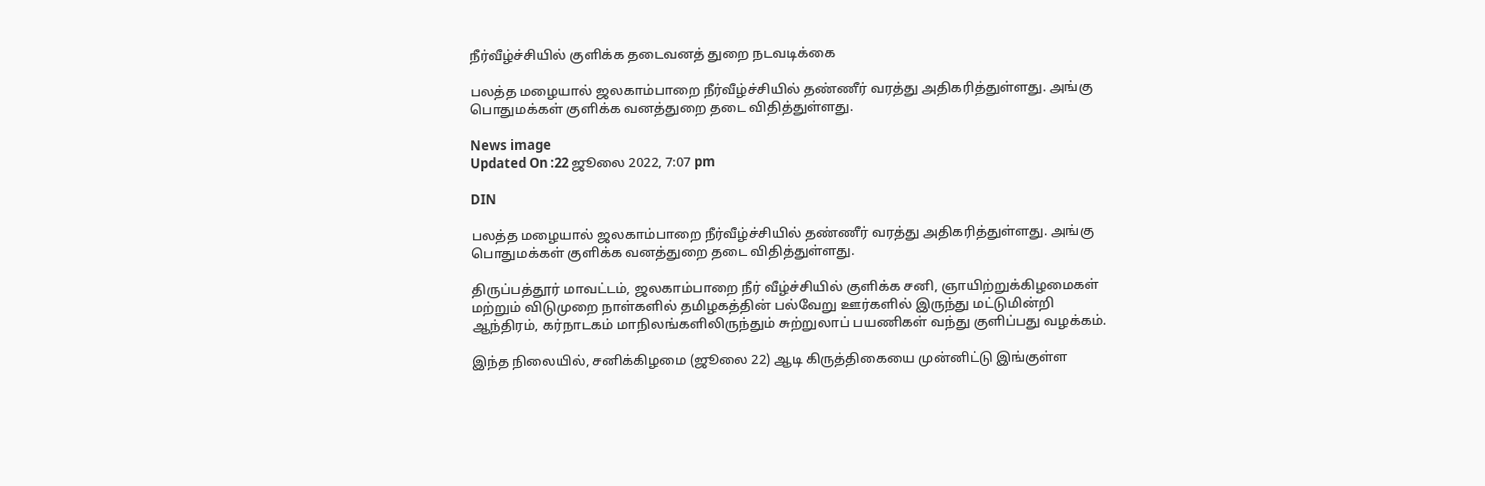நீர்வீழ்ச்சியில் குளிக்க தடைவனத் துறை நடவடிக்கை

பலத்த மழையால் ஜலகாம்பாறை நீர்வீழ்ச்சியில் தண்ணீர் வரத்து அதிகரித்துள்ளது. அங்கு பொதுமக்கள் குளிக்க வனத்துறை தடை விதித்துள்ளது.

News image
Updated On :22 ஜூலை 2022, 7:07 pm

DIN

பலத்த மழையால் ஜலகாம்பாறை நீர்வீழ்ச்சியில் தண்ணீர் வரத்து அதிகரித்துள்ளது. அங்கு பொதுமக்கள் குளிக்க வனத்துறை தடை விதித்துள்ளது.

திருப்பத்தூர் மாவட்டம், ஜலகாம்பாறை நீர் வீழ்ச்சியில் குளிக்க சனி, ஞாயிற்றுக்கிழமைகள் மற்றும் விடுமுறை நாள்களில் தமிழகத்தின் பல்வேறு ஊர்களில் இருந்து மட்டுமின்றி ஆந்திரம், கர்நாடகம் மாநிலங்களிலிருந்தும் சுற்றுலாப் பயணிகள் வந்து குளிப்பது வழக்கம்.

இந்த நிலையில், சனிக்கிழமை (ஜூலை 22) ஆடி கிருத்திகையை முன்னிட்டு இங்குள்ள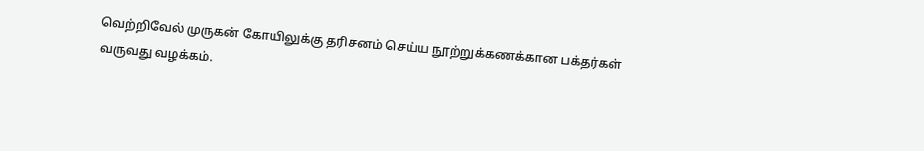வெற்றிவேல் முருகன் கோயிலுக்கு தரிசனம் செய்ய நூற்றுக்கணக்கான பக்தர்கள் வருவது வழக்கம்.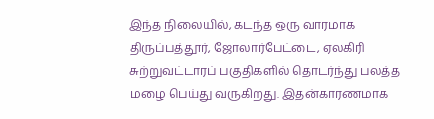இந்த நிலையில், கடந்த ஒரு வாரமாக திருப்பத்தூர், ஜோலார்பேட்டை, ஏலகிரி சுற்றுவட்டாரப் பகுதிகளில் தொடர்ந்து பலத்த மழை பெய்து வருகிறது. இதன்காரணமாக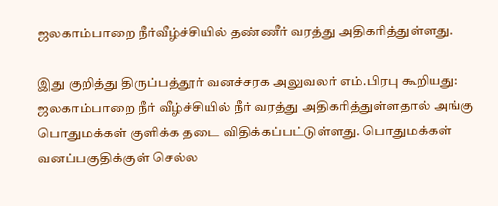ஜலகாம்பாறை நீர்வீழ்ச்சியில் தண்ணீர் வரத்து அதிகரித்துள்ளது.

இது குறித்து திருப்பத்தூர் வனச்சரக அலுவலர் எம்.பிரபு கூறியது: ஜலகாம்பாறை நீர் வீழ்ச்சியில் நீர் வரத்து அதிகரித்துள்ளதால் அங்கு பொதுமக்கள் குளிக்க தடை விதிக்கப்பட்டுள்ளது. பொதுமக்கள் வனப்பகுதிக்குள் செல்ல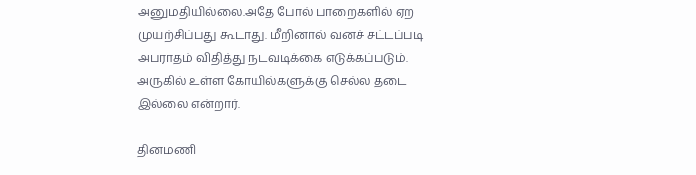அனுமதியில்லை.அதே போல் பாறைகளில் ஏற முயற்சிப்பது கூடாது. மீறினால் வனச் சட்டப்படி அபராதம் விதித்து நடவடிக்கை எடுக்கப்படும். அருகில் உள்ள கோயில்களுக்கு செல்ல தடை இல்லை என்றார்.

தினமணி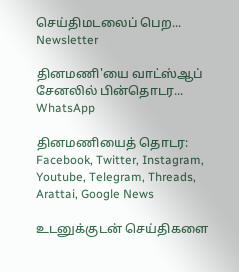செய்திமடலைப் பெற... Newsletter

தினமணி'யை வாட்ஸ்ஆப் சேனலில் பின்தொடர... WhatsApp

தினமணியைத் தொடர: Facebook, Twitter, Instagram, Youtube, Telegram, Threads, Arattai, Google News

உடனுக்குடன் செய்திகளை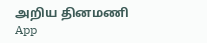அறிய தினமணி App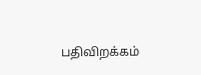பதிவிறக்கம்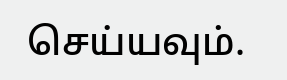செய்யவும்.